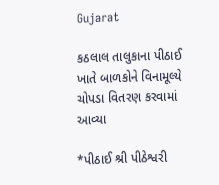Gujarat

કઠલાલ તાલુકાના પીઠાઈ ખાતે બાળકોને વિનામૂલ્યે ચોપડા વિતરણ કરવામાં આવ્યા

*પીઠાઈ શ્રી પીઠેશ્વરી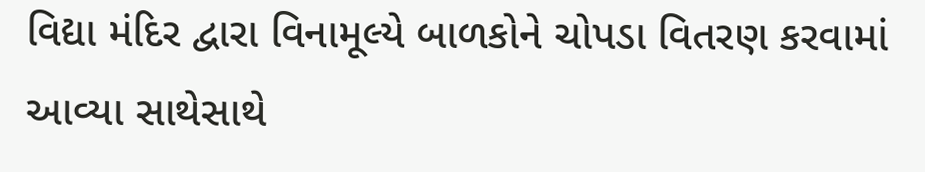વિદ્યા મંદિર દ્વારા વિનામૂલ્યે બાળકોને ચોપડા વિતરણ કરવામાં આવ્યા સાથેસાથે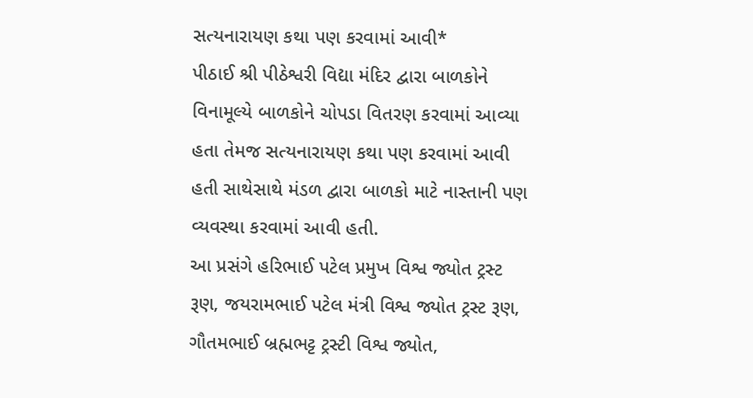સત્યનારાયણ કથા પણ કરવામાં આવી*
પીઠાઈ શ્રી પીઠેશ્વરી વિદ્યા મંદિર દ્વારા બાળકોને વિનામૂલ્યે બાળકોને ચોપડા વિતરણ કરવામાં આવ્યા હતા તેમજ સત્યનારાયણ કથા પણ કરવામાં આવી હતી સાથેસાથે મંડળ દ્વારા બાળકો માટે નાસ્તાની પણ વ્યવસ્થા કરવામાં આવી હતી.
આ પ્રસંગે હરિભાઈ પટેલ પ્રમુખ વિશ્વ જ્યોત ટ્રસ્ટ રૂણ, જયરામભાઈ પટેલ મંત્રી વિશ્વ જ્યોત ટ્રસ્ટ રૂણ, ગૌતમભાઈ બ્રહ્મભટ્ટ ટ્રસ્ટી વિશ્વ જ્યોત,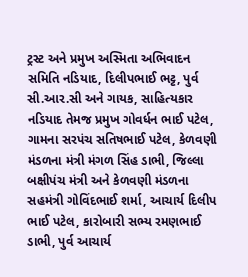ટ્રસ્ટ અને પ્રમુખ અસ્મિતા અભિવાદન સમિતિ નડિયાદ, દિલીપભાઈ ભટ્ટ, પુર્વ સી.આર.સી અને ગાયક, સાહિત્યકાર નડિયાદ તેમજ પ્રમુખ ગોવર્ધન ભાઈ પટેલ, ગામના સરપંચ સતિષભાઈ પટેલ, કેળવણી મંડળના મંત્રી મંગળ સિંહ ડાભી, જિલ્લા બક્ષીપંચ મંત્રી અને કેળવણી મંડળના સહમંત્રી ગોવિંદભાઈ શર્મા, આચાર્ય દિલીપ ભાઈ પટેલ, કારોબારી સભ્ય રમણભાઈ ડાભી, પુર્વ આચાર્ય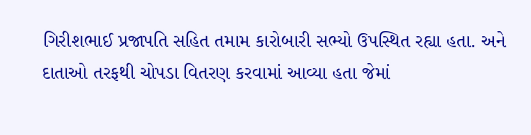ગિરીશભાઈ પ્રજાપતિ સહિત તમામ કારોબારી સભ્યો ઉપસ્થિત રહ્યા હતા. અને દાતાઓ તરફથી ચોપડા વિતરણ કરવામાં આવ્યા હતા જેમાં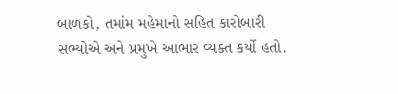બાળકો, તમાંમ મહેમાનો સહિત કારોબારી સભ્યોએ અને પ્રમુખે આભાર વ્યક્ત કર્યો હતો.